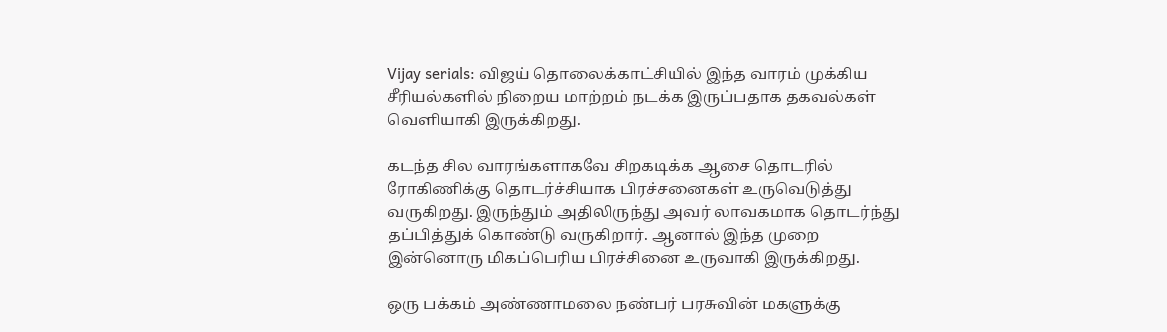Vijay serials: விஜய் தொலைக்காட்சியில் இந்த வாரம் முக்கிய சீரியல்களில் நிறைய மாற்றம் நடக்க இருப்பதாக தகவல்கள் வெளியாகி இருக்கிறது.

கடந்த சில வாரங்களாகவே சிறகடிக்க ஆசை தொடரில் ரோகிணிக்கு தொடர்ச்சியாக பிரச்சனைகள் உருவெடுத்து வருகிறது. இருந்தும் அதிலிருந்து அவர் லாவகமாக தொடர்ந்து தப்பித்துக் கொண்டு வருகிறார். ஆனால் இந்த முறை இன்னொரு மிகப்பெரிய பிரச்சினை உருவாகி இருக்கிறது.

ஒரு பக்கம் அண்ணாமலை நண்பர் பரசுவின் மகளுக்கு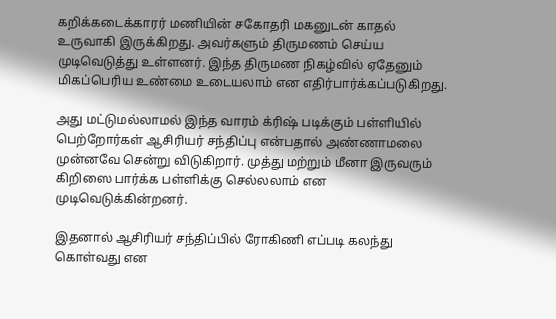கறிக்கடைக்காரர் மணியின் சகோதரி மகனுடன் காதல் உருவாகி இருக்கிறது. அவர்களும் திருமணம் செய்ய முடிவெடுத்து உள்ளனர். இந்த திருமண நிகழ்வில் ஏதேனும் மிகப்பெரிய உண்மை உடையலாம் என எதிர்பார்க்கப்படுகிறது.

அது மட்டுமல்லாமல் இந்த வாரம் க்ரிஷ் படிக்கும் பள்ளியில் பெற்றோர்கள் ஆசிரியர் சந்திப்பு என்பதால் அண்ணாமலை முன்னவே சென்று விடுகிறார். முத்து மற்றும் மீனா இருவரும் கிறிஸை பார்க்க பள்ளிக்கு செல்லலாம் என முடிவெடுக்கின்றனர்.

இதனால் ஆசிரியர் சந்திப்பில் ரோகிணி எப்படி கலந்து கொள்வது என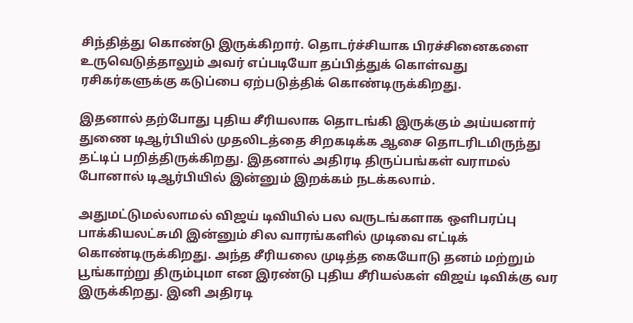சிந்தித்து கொண்டு இருக்கிறார். தொடர்ச்சியாக பிரச்சினைகளை உருவெடுத்தாலும் அவர் எப்படியோ தப்பித்துக் கொள்வது ரசிகர்களுக்கு கடுப்பை ஏற்படுத்திக் கொண்டிருக்கிறது.

இதனால் தற்போது புதிய சீரியலாக தொடங்கி இருக்கும் அய்யனார் துணை டிஆர்பியில் முதலிடத்தை சிறகடிக்க ஆசை தொடரிடமிருந்து தட்டிப் பறித்திருக்கிறது. இதனால் அதிரடி திருப்பங்கள் வராமல் போனால் டிஆர்பியில் இன்னும் இறக்கம் நடக்கலாம்.

அதுமட்டுமல்லாமல் விஜய் டிவியில் பல வருடங்களாக ஒளிபரப்பு பாக்கியலட்சுமி இன்னும் சில வாரங்களில் முடிவை எட்டிக் கொண்டிருக்கிறது. அந்த சீரியலை முடித்த கையோடு தனம் மற்றும் பூங்காற்று திரும்புமா என இரண்டு புதிய சீரியல்கள் விஜய் டிவிக்கு வர இருக்கிறது. இனி அதிரடி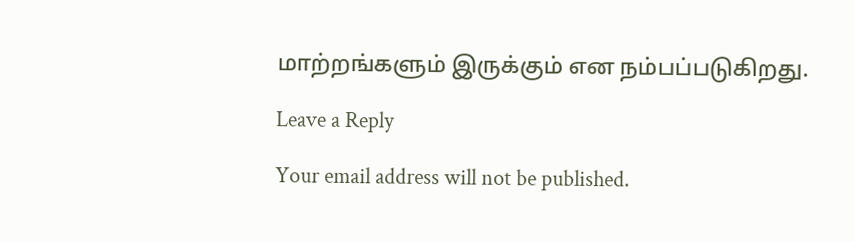மாற்றங்களும் இருக்கும் என நம்பப்படுகிறது.

Leave a Reply

Your email address will not be published.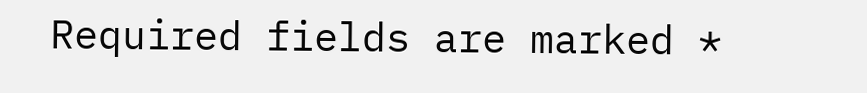Required fields are marked *